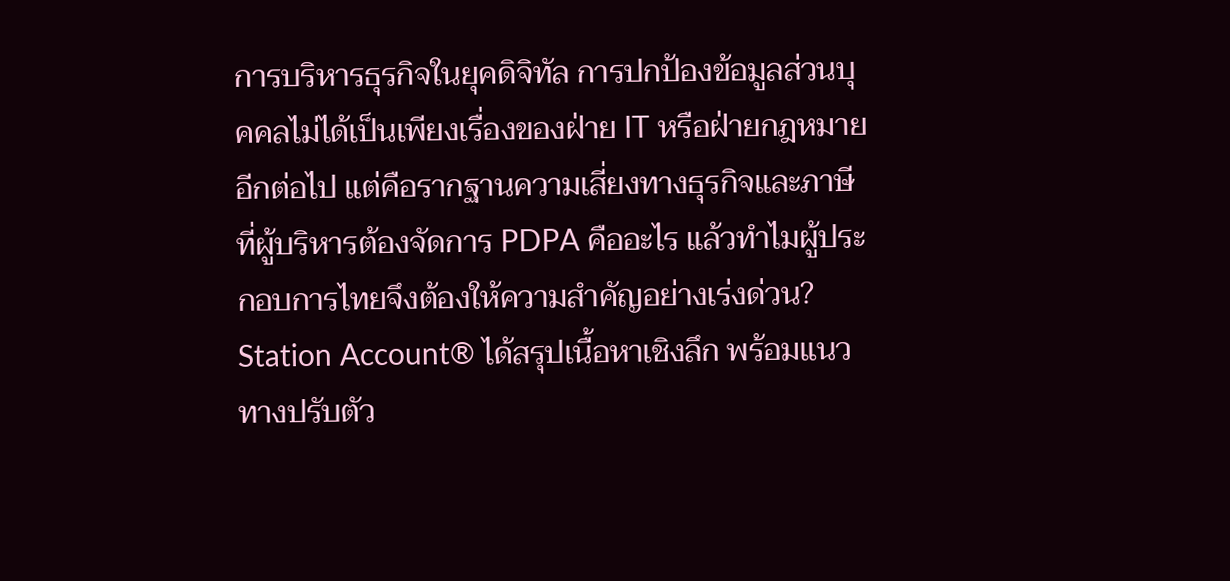การบริหารธุรกิจในยุคดิจิทัล การปกป้องข้อมูลส่วนบุคคลไม่ได้เป็นเพียงเรื่องของฝ่าย IT หรือฝ่ายกฎหมายอีกต่อไป แต่คือรากฐานความเสี่ยงทางธุรกิจและภาษีที่ผู้บริหารต้องจัดการ PDPA คืออะไร แล้วทำไมผู้ประกอบการไทยจึงต้องให้ความสำคัญอย่างเร่งด่วน? Station Account® ได้สรุปเนื้อหาเชิงลึก พร้อมแนวทางปรับตัว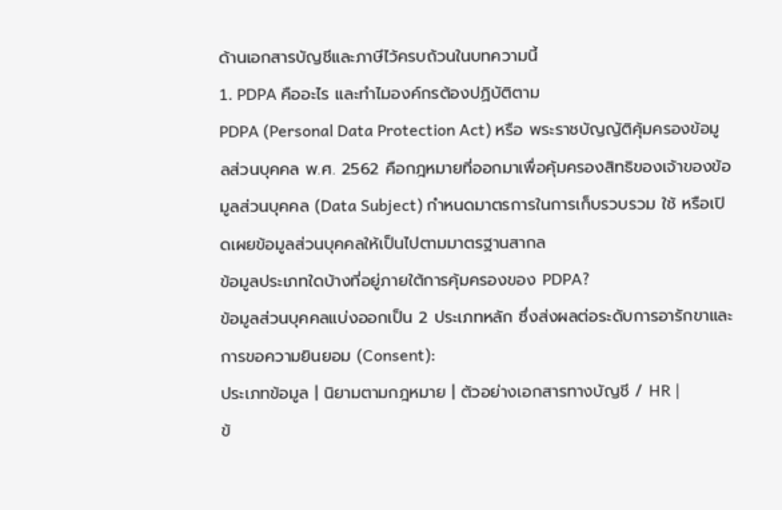ด้านเอกสารบัญชีและภาษีไว้ครบถ้วนในบทความนี้
1. PDPA คืออะไร และทำไมองค์กรต้องปฏิบัติตาม
PDPA (Personal Data Protection Act) หรือ พระราชบัญญัติคุ้มครองข้อมูลส่วนบุคคล พ.ศ. 2562 คือกฎหมายที่ออกมาเพื่อคุ้มครองสิทธิของเจ้าของข้อมูลส่วนบุคคล (Data Subject) กำหนดมาตรการในการเก็บรวบรวม ใช้ หรือเปิดเผยข้อมูลส่วนบุคคลให้เป็นไปตามมาตรฐานสากล
ข้อมูลประเภทใดบ้างที่อยู่ภายใต้การคุ้มครองของ PDPA?
ข้อมูลส่วนบุคคลแบ่งออกเป็น 2 ประเภทหลัก ซึ่งส่งผลต่อระดับการอารักขาและการขอความยินยอม (Consent):
ประเภทข้อมูล | นิยามตามกฎหมาย | ตัวอย่างเอกสารทางบัญชี / HR |
ข้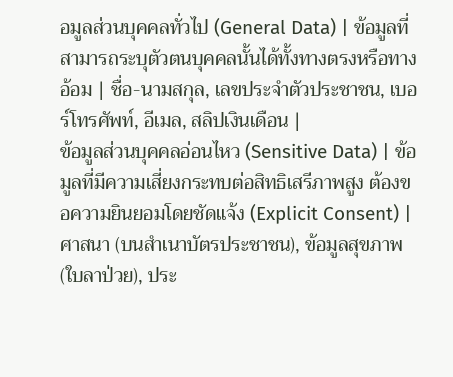อมูลส่วนบุคคลทั่วไป (General Data) | ข้อมูลที่สามารถระบุตัวตนบุคคลนั้นได้ทั้งทางตรงหรือทางอ้อม | ชื่อ-นามสกุล, เลขประจำตัวประชาชน, เบอร์โทรศัพท์, อีเมล, สลิปเงินเดือน |
ข้อมูลส่วนบุคคลอ่อนไหว (Sensitive Data) | ข้อมูลที่มีความเสี่ยงกระทบต่อสิทธิเสรีภาพสูง ต้องขอความยินยอมโดยชัดแจ้ง (Explicit Consent) | ศาสนา (บนสำเนาบัตรประชาชน), ข้อมูลสุขภาพ (ใบลาป่วย), ประ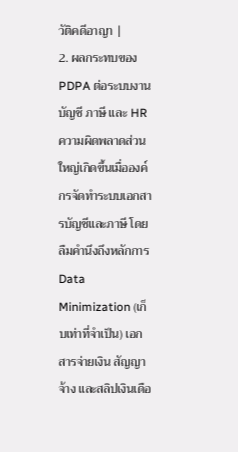วัติคดีอาญา |
2. ผลกระทบของ PDPA ต่อระบบงานบัญชี ภาษี และ HR
ความผิดพลาดส่วนใหญ่เกิดขึ้นเมื่อองค์กรจัดทำระบบเอกสารบัญชีและภาษี โดยลืมคำนึงถึงหลักการ Data Minimization (เก็บเท่าที่จำเป็น) เอกสารจ่ายเงิน สัญญาจ้าง และสลิปเงินเดือ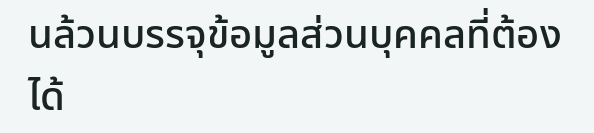นล้วนบรรจุข้อมูลส่วนบุคคลที่ต้องได้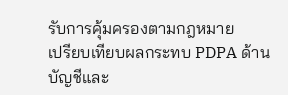รับการคุ้มครองตามกฎหมาย
เปรียบเทียบผลกระทบ PDPA ด้านบัญชีและ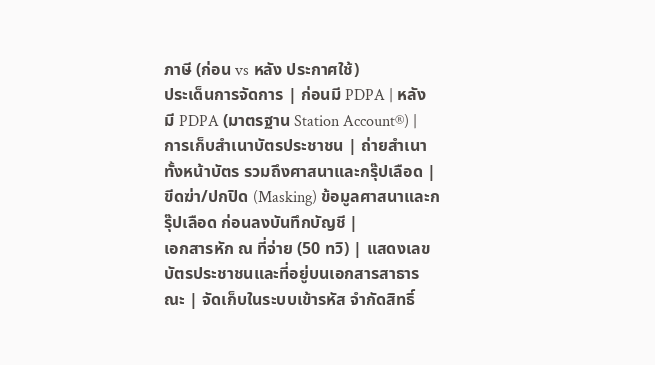ภาษี (ก่อน vs หลัง ประกาศใช้)
ประเด็นการจัดการ | ก่อนมี PDPA | หลังมี PDPA (มาตรฐาน Station Account®) |
การเก็บสำเนาบัตรประชาชน | ถ่ายสำเนาทั้งหน้าบัตร รวมถึงศาสนาและกรุ๊ปเลือด | ขีดฆ่า/ปกปิด (Masking) ข้อมูลศาสนาและกรุ๊ปเลือด ก่อนลงบันทึกบัญชี |
เอกสารหัก ณ ที่จ่าย (50 ทวิ) | แสดงเลขบัตรประชาชนและที่อยู่บนเอกสารสาธารณะ | จัดเก็บในระบบเข้ารหัส จำกัดสิทธิ์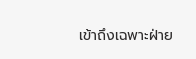เข้าถึงเฉพาะฝ่าย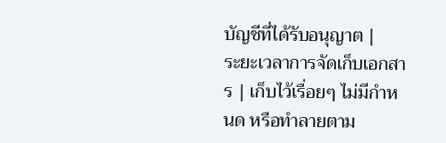บัญชีที่ได้รับอนุญาต |
ระยะเวลาการจัดเก็บเอกสาร | เก็บไว้เรื่อยๆ ไม่มีกำหนด หรือทำลายตาม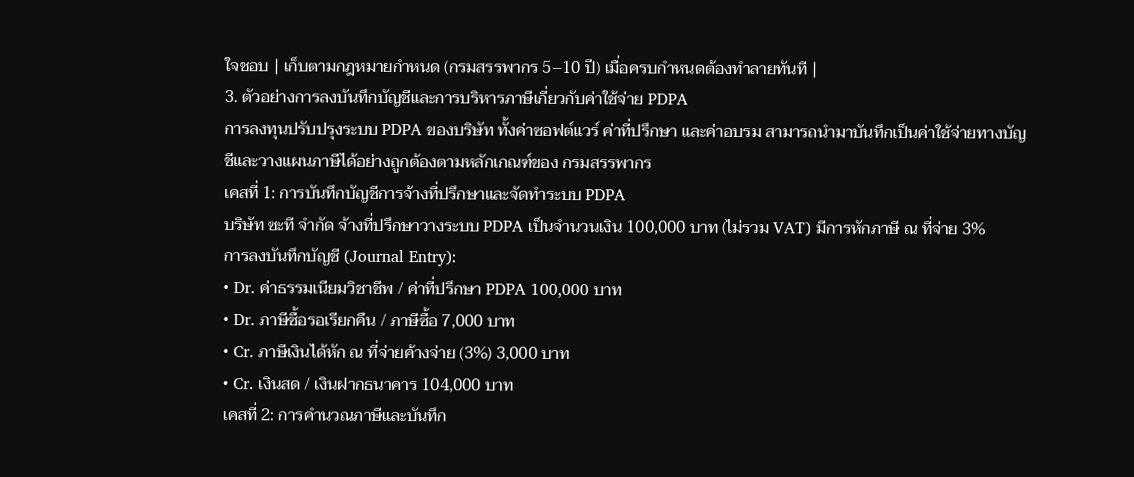ใจชอบ | เก็บตามกฎหมายกำหนด (กรมสรรพากร 5–10 ปี) เมื่อครบกำหนดต้องทำลายทันที |
3. ตัวอย่างการลงบันทึกบัญชีและการบริหารภาษีเกี่ยวกับค่าใช้จ่าย PDPA
การลงทุนปรับปรุงระบบ PDPA ของบริษัท ทั้งค่าซอฟต์แวร์ ค่าที่ปรึกษา และค่าอบรม สามารถนำมาบันทึกเป็นค่าใช้จ่ายทางบัญชีและวางแผนภาษีได้อย่างถูกต้องตามหลักเกณฑ์ของ กรมสรรพากร
เคสที่ 1: การบันทึกบัญชีการจ้างที่ปรึกษาและจัดทำระบบ PDPA
บริษัท ซะที จำกัด จ้างที่ปรึกษาวางระบบ PDPA เป็นจำนวนเงิน 100,000 บาท (ไม่รวม VAT) มีการหักภาษี ณ ที่จ่าย 3%
การลงบันทึกบัญชี (Journal Entry):
• Dr. ค่าธรรมเนียมวิชาชีพ / ค่าที่ปรึกษา PDPA 100,000 บาท
• Dr. ภาษีซื้อรอเรียกคืน / ภาษีซื้อ 7,000 บาท
• Cr. ภาษีเงินได้หัก ณ ที่จ่ายค้างจ่าย (3%) 3,000 บาท
• Cr. เงินสด / เงินฝากธนาคาร 104,000 บาท
เคสที่ 2: การคำนวณภาษีและบันทึก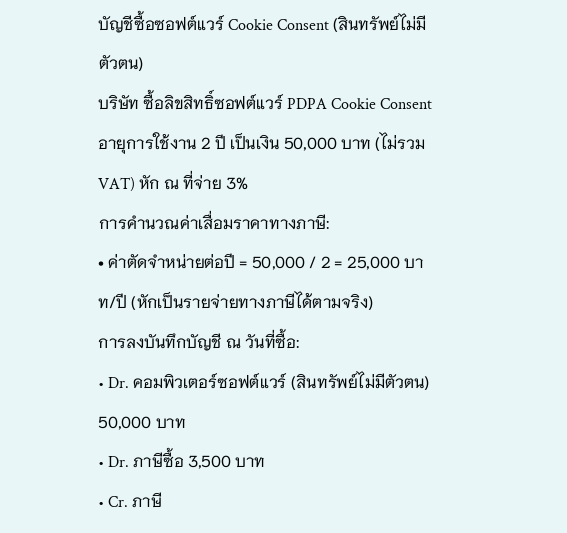บัญชีซื้อซอฟต์แวร์ Cookie Consent (สินทรัพย์ไม่มีตัวตน)
บริษัท ซื้อลิขสิทธิ์ซอฟต์แวร์ PDPA Cookie Consent อายุการใช้งาน 2 ปี เป็นเงิน 50,000 บาท (ไม่รวม VAT) หัก ณ ที่จ่าย 3%
การคำนวณค่าเสื่อมราคาทางภาษี:
• ค่าตัดจำหน่ายต่อปี = 50,000 / 2 = 25,000 บาท/ปี (หักเป็นรายจ่ายทางภาษีได้ตามจริง)
การลงบันทึกบัญชี ณ วันที่ซื้อ:
• Dr. คอมพิวเตอร์ซอฟต์แวร์ (สินทรัพย์ไม่มีตัวตน) 50,000 บาท
• Dr. ภาษีซื้อ 3,500 บาท
• Cr. ภาษี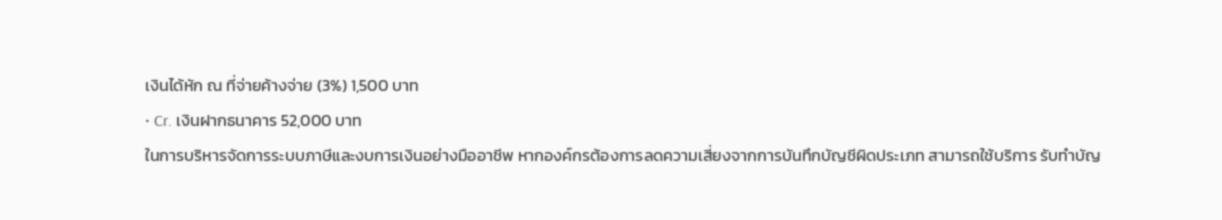เงินได้หัก ณ ที่จ่ายค้างจ่าย (3%) 1,500 บาท
• Cr. เงินฝากธนาคาร 52,000 บาท
ในการบริหารจัดการระบบภาษีและงบการเงินอย่างมืออาชีพ หากองค์กรต้องการลดความเสี่ยงจากการบันทึกบัญชีผิดประเภท สามารถใช้บริการ รับทำบัญ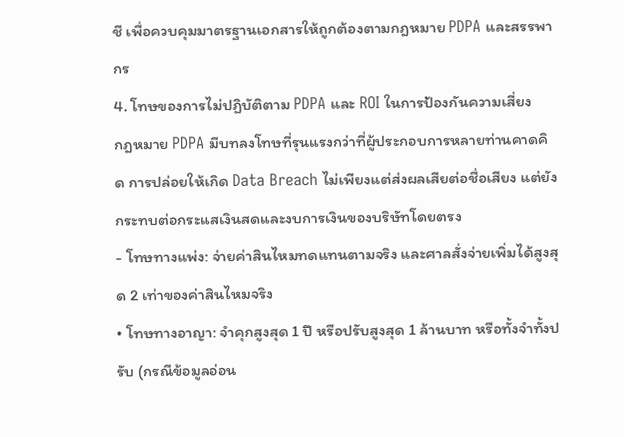ชี เพื่อควบคุมมาตรฐานเอกสารให้ถูกต้องตามกฎหมาย PDPA และสรรพากร
4. โทษของการไม่ปฏิบัติตาม PDPA และ ROI ในการป้องกันความเสี่ยง
กฎหมาย PDPA มีบทลงโทษที่รุนแรงกว่าที่ผู้ประกอบการหลายท่านคาดคิด การปล่อยให้เกิด Data Breach ไม่เพียงแต่ส่งผลเสียต่อชื่อเสียง แต่ยังกระทบต่อกระแสเงินสดและงบการเงินของบริษัทโดยตรง
- โทษทางแพ่ง: จ่ายค่าสินไหมทดแทนตามจริง และศาลสั่งจ่ายเพิ่มได้สูงสุด 2 เท่าของค่าสินไหมจริง
• โทษทางอาญา: จำคุกสูงสุด 1 ปี หรือปรับสูงสุด 1 ล้านบาท หรือทั้งจำทั้งปรับ (กรณีข้อมูลอ่อน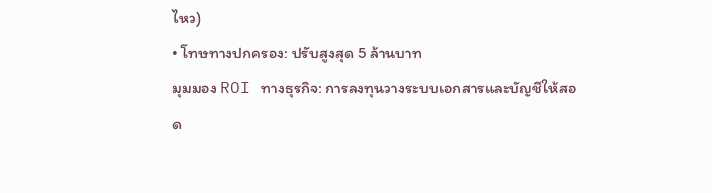ไหว)
• โทษทางปกครอง: ปรับสูงสุด 5 ล้านบาท
มุมมอง ROI ทางธุรกิจ: การลงทุนวางระบบเอกสารและบัญชีให้สอด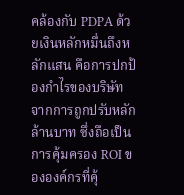คล้องกับ PDPA ด้วยเงินหลักหมื่นถึงหลักแสน คือการปกป้องกำไรของบริษัทจากการถูกปรับหลักล้านบาท ซึ่งถือเป็นการคุ้มครอง ROI ขององค์กรที่คุ้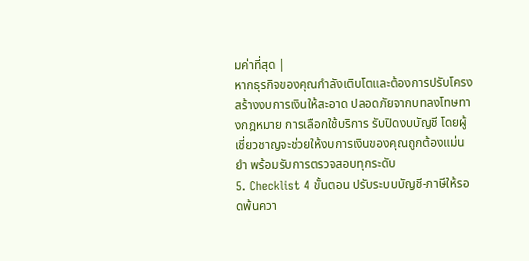มค่าที่สุด |
หากธุรกิจของคุณกำลังเติบโตและต้องการปรับโครงสร้างงบการเงินให้สะอาด ปลอดภัยจากบทลงโทษทางกฎหมาย การเลือกใช้บริการ รับปิดงบบัญชี โดยผู้เชี่ยวชาญจะช่วยให้งบการเงินของคุณถูกต้องแม่นยำ พร้อมรับการตรวจสอบทุกระดับ
5. Checklist 4 ขั้นตอน ปรับระบบบัญชี-ภาษีให้รอดพ้นควา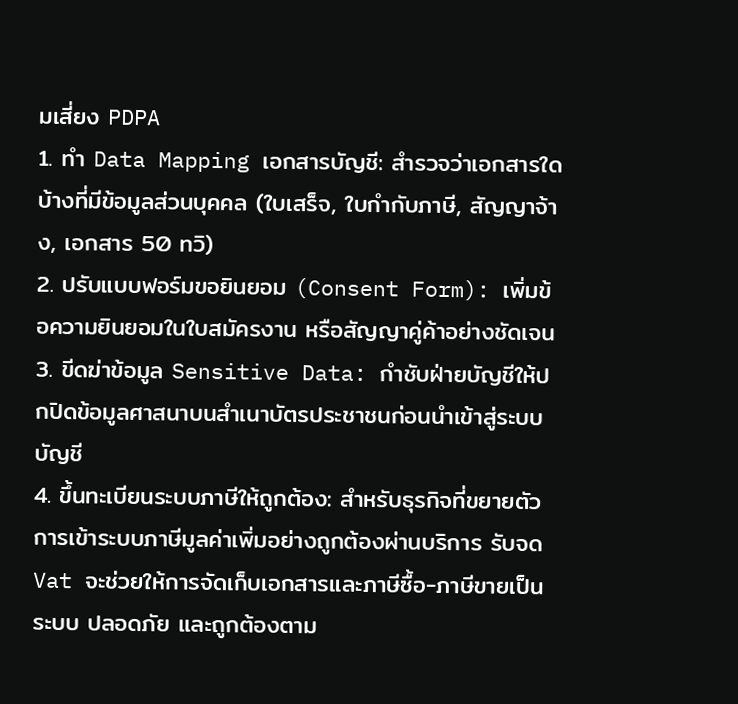มเสี่ยง PDPA
1. ทำ Data Mapping เอกสารบัญชี: สำรวจว่าเอกสารใดบ้างที่มีข้อมูลส่วนบุคคล (ใบเสร็จ, ใบกำกับภาษี, สัญญาจ้าง, เอกสาร 50 ทวิ)
2. ปรับแบบฟอร์มขอยินยอม (Consent Form): เพิ่มข้อความยินยอมในใบสมัครงาน หรือสัญญาคู่ค้าอย่างชัดเจน
3. ขีดฆ่าข้อมูล Sensitive Data: กำชับฝ่ายบัญชีให้ปกปิดข้อมูลศาสนาบนสำเนาบัตรประชาชนก่อนนำเข้าสู่ระบบบัญชี
4. ขึ้นทะเบียนระบบภาษีให้ถูกต้อง: สำหรับธุรกิจที่ขยายตัว การเข้าระบบภาษีมูลค่าเพิ่มอย่างถูกต้องผ่านบริการ รับจด Vat จะช่วยให้การจัดเก็บเอกสารและภาษีซื้อ-ภาษีขายเป็นระบบ ปลอดภัย และถูกต้องตาม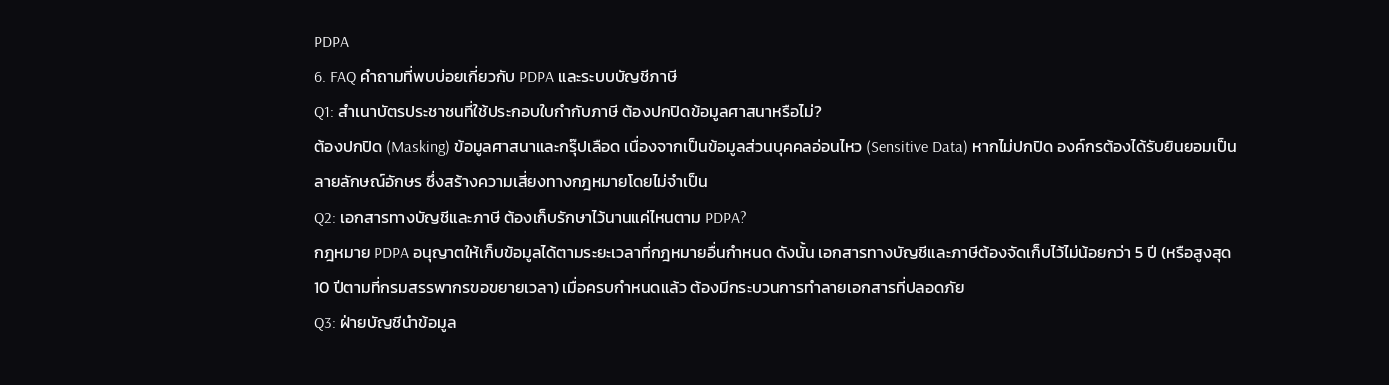PDPA
6. FAQ คำถามที่พบบ่อยเกี่ยวกับ PDPA และระบบบัญชีภาษี
Q1: สำเนาบัตรประชาชนที่ใช้ประกอบใบกำกับภาษี ต้องปกปิดข้อมูลศาสนาหรือไม่?
ต้องปกปิด (Masking) ข้อมูลศาสนาและกรุ๊ปเลือด เนื่องจากเป็นข้อมูลส่วนบุคคลอ่อนไหว (Sensitive Data) หากไม่ปกปิด องค์กรต้องได้รับยินยอมเป็นลายลักษณ์อักษร ซึ่งสร้างความเสี่ยงทางกฎหมายโดยไม่จำเป็น
Q2: เอกสารทางบัญชีและภาษี ต้องเก็บรักษาไว้นานแค่ไหนตาม PDPA?
กฎหมาย PDPA อนุญาตให้เก็บข้อมูลได้ตามระยะเวลาที่กฎหมายอื่นกำหนด ดังนั้น เอกสารทางบัญชีและภาษีต้องจัดเก็บไว้ไม่น้อยกว่า 5 ปี (หรือสูงสุด 10 ปีตามที่กรมสรรพากรขอขยายเวลา) เมื่อครบกำหนดแล้ว ต้องมีกระบวนการทำลายเอกสารที่ปลอดภัย
Q3: ฝ่ายบัญชีนำข้อมูล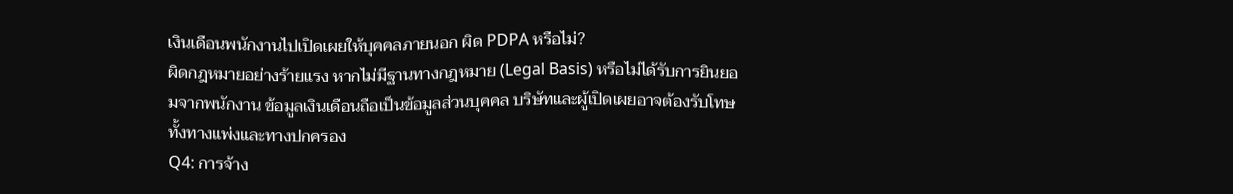เงินเดือนพนักงานไปเปิดเผยให้บุคคลภายนอก ผิด PDPA หรือไม่?
ผิดกฎหมายอย่างร้ายแรง หากไม่มีฐานทางกฎหมาย (Legal Basis) หรือไม่ได้รับการยินยอมจากพนักงาน ข้อมูลเงินเดือนถือเป็นข้อมูลส่วนบุคคล บริษัทและผู้เปิดเผยอาจต้องรับโทษทั้งทางแพ่งและทางปกครอง
Q4: การจ้าง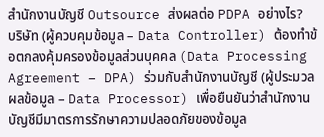สำนักงานบัญชี Outsource ส่งผลต่อ PDPA อย่างไร?
บริษัท (ผู้ควบคุมข้อมูล – Data Controller) ต้องทำข้อตกลงคุ้มครองข้อมูลส่วนบุคคล (Data Processing Agreement – DPA) ร่วมกับสำนักงานบัญชี (ผู้ประมวลผลข้อมูล – Data Processor) เพื่อยืนยันว่าสำนักงานบัญชีมีมาตรการรักษาความปลอดภัยของข้อมูล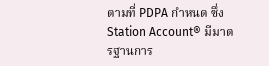ตามที่ PDPA กำหนด ซึ่ง Station Account® มีมาตรฐานการ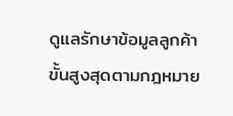ดูแลรักษาข้อมูลลูกค้าขั้นสูงสุดตามกฎหมาย